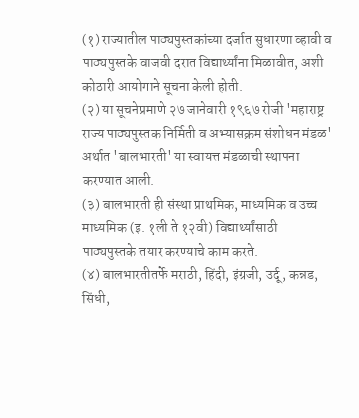(१) राज्यातील पाठ्यपुस्तकांच्या दर्जात सुधारणा व्हावी व पाठ्यपुस्तके वाजवी दरात विद्यार्थ्यांना मिळावीत, अशी कोठारी आयोगाने सूचना केली होती.
(२) या सूचनेप्रमाणे २७ जानेवारी १९६७ रोजी 'महाराष्ट्र राज्य पाठ्यपुस्तक निर्मिती व अभ्यासक्रम संशोधन मंडळ' अर्थात 'बालभारती' या स्वायत्त मंडळाची स्थापना करण्यात आली.
(३) बालभारती ही संस्था प्राथमिक, माध्यमिक व उच्च माध्यमिक (इ. १ली ते १२वी) विद्यार्थ्यांसाठी पाठ्यपुस्तके तयार करण्याचे काम करते.
(४) बालभारतीतर्फे मराठी, हिंदी, इंग्रजी, उर्दू, कन्नड, सिंधी,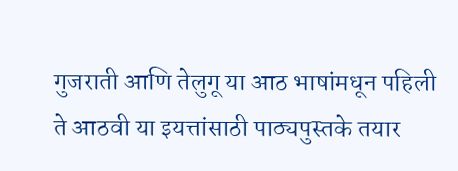गुजराती आणि तेलुगू या आठ भाषांमधून पहिली ते आठवी या इयत्तांसाठी पाठ्यपुस्तके तयार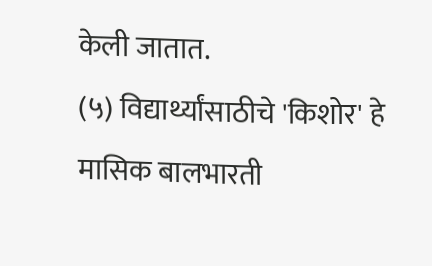केली जातात.
(५) विद्यार्थ्यांसाठीचे 'किशोर' हे मासिक बालभारती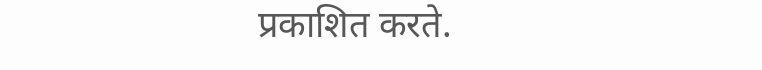प्रकाशित करते.